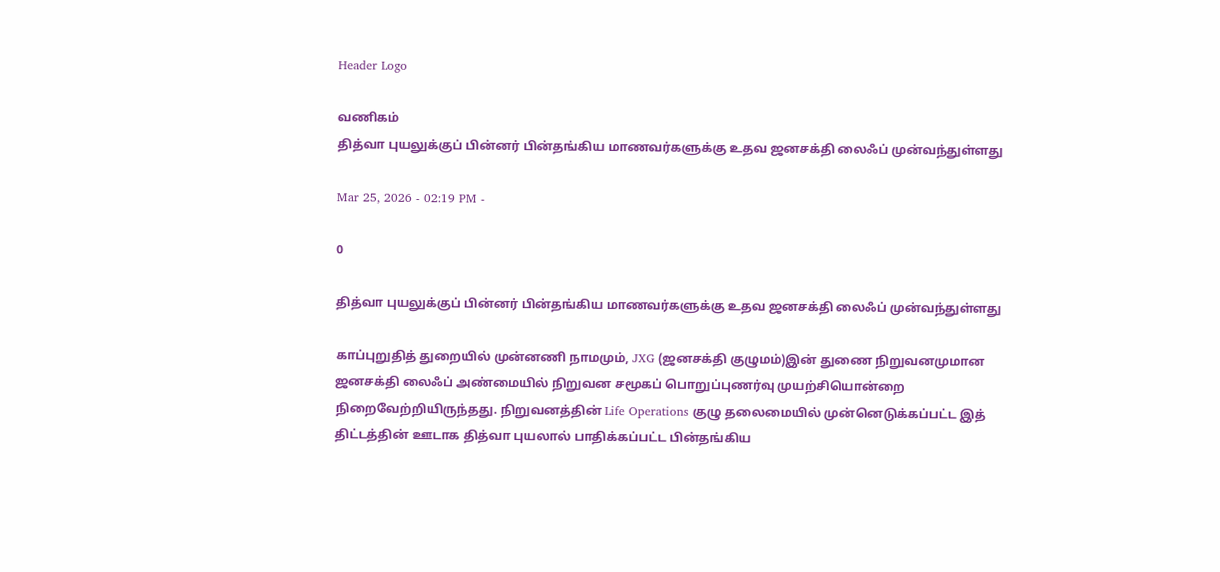Header Logo

வணிகம்
தித்வா புயலுக்குப் பின்னர் பின்தங்கிய மாணவர்களுக்கு உதவ ஜனசக்தி லைஃப் முன்வந்துள்ளது

Mar 25, 2026 - 02:19 PM -

0

தித்வா புயலுக்குப் பின்னர் பின்தங்கிய மாணவர்களுக்கு உதவ ஜனசக்தி லைஃப் முன்வந்துள்ளது

காப்புறுதித் துறையில் முன்னணி நாமமும், JXG (ஜனசக்தி குழுமம்)இன் துணை நிறுவனமுமான ஜனசக்தி லைஃப் அண்மையில் நிறுவன சமூகப் பொறுப்புணர்வு முயற்சியொன்றை நிறைவேற்றியிருந்தது. நிறுவனத்தின் Life Operations குழு தலைமையில் முன்னெடுக்கப்பட்ட இத் திட்டத்தின் ஊடாக தித்வா புயலால் பாதிக்கப்பட்ட பின்தங்கிய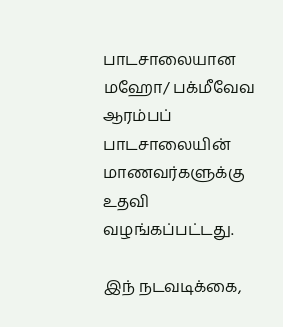பாடசாலையான மஹோ/ பக்மீவேவ ஆரம்பப் பாடசாலையின் மாணவர்களுக்கு உதவி வழங்கப்பட்டது.

இந் நடவடிக்கை,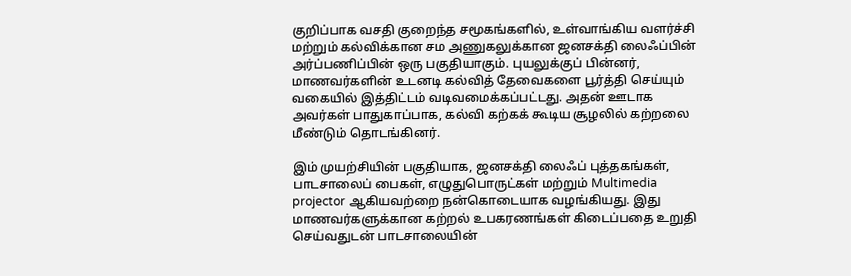குறிப்பாக வசதி குறைந்த சமூகங்களில், உள்வாங்கிய வளர்ச்சி மற்றும் கல்விக்கான சம அணுகலுக்கான ஜனசக்தி லைஃப்பின் அர்ப்பணிப்பின் ஒரு பகுதியாகும். புயலுக்குப் பின்னர், மாணவர்களின் உடனடி கல்வித் தேவைகளை பூர்த்தி செய்யும் வகையில் இத்திட்டம் வடிவமைக்கப்பட்டது. அதன் ஊடாக அவர்கள் பாதுகாப்பாக, கல்வி கற்கக் கூடிய சூழலில் கற்றலை மீண்டும் தொடங்கினர்.

இம் முயற்சியின் பகுதியாக, ஜனசக்தி லைஃப் புத்தகங்கள், பாடசாலைப் பைகள், எழுதுபொருட்கள் மற்றும் Multimedia projector ஆகியவற்றை நன்கொடையாக வழங்கியது. இது மாணவர்களுக்கான கற்றல் உபகரணங்கள் கிடைப்பதை உறுதி செய்வதுடன் பாடசாலையின்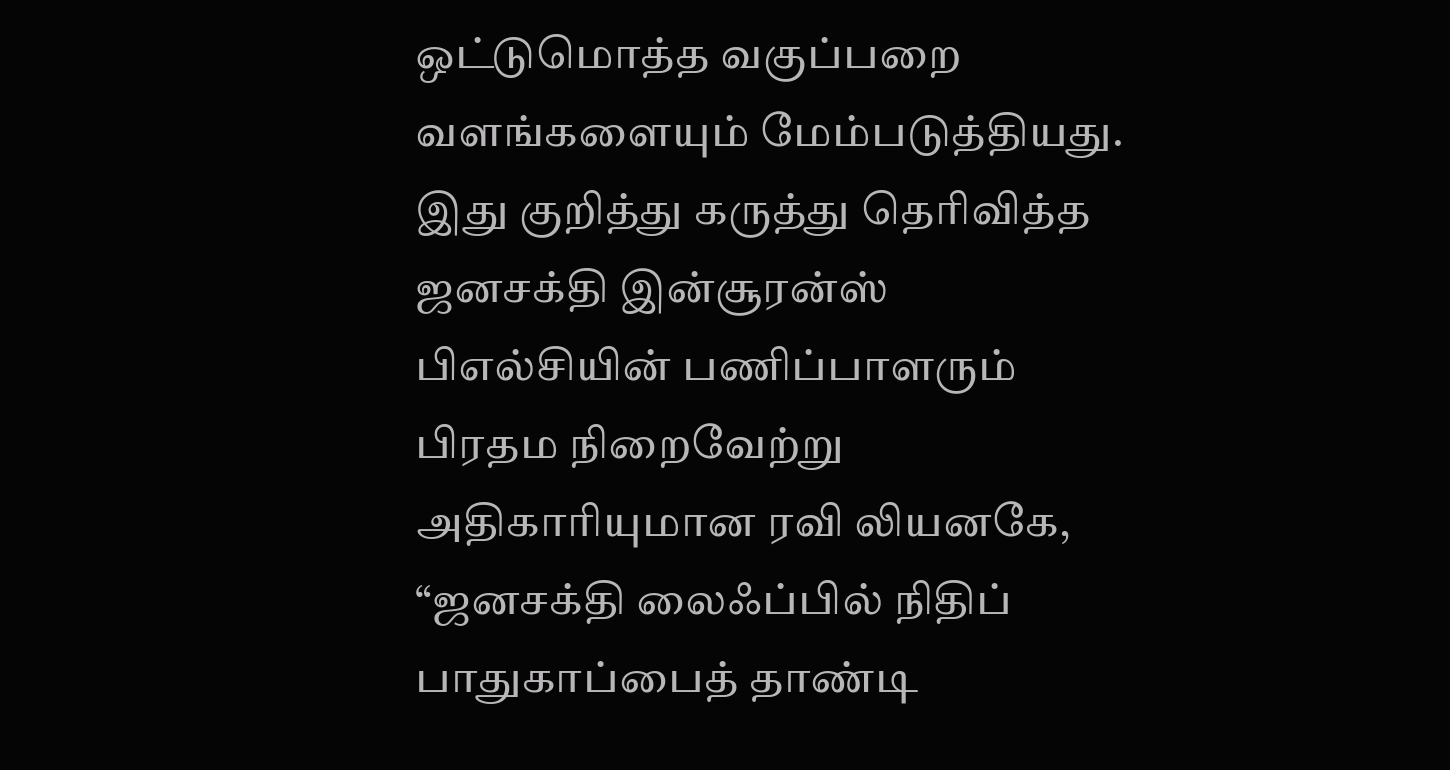ஒட்டுமொத்த வகுப்பறை வளங்களையும் மேம்படுத்தியது. இது குறித்து கருத்து தெரிவித்த ஜனசக்தி இன்சூரன்ஸ் பிஎல்சியின் பணிப்பாளரும் பிரதம நிறைவேற்று அதிகாரியுமான ரவி லியனகே, “ஜனசக்தி லைஃப்பில் நிதிப் பாதுகாப்பைத் தாண்டி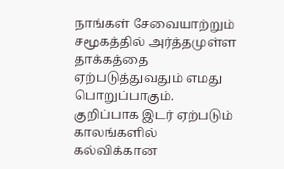நாங்கள் சேவையாற்றும் சமூகத்தில் அர்த்தமுள்ள தாக்கத்தை ஏற்படுத்துவதும் எமது பொறுப்பாகும். குறிப்பாக இடர் ஏற்படும் காலங்களில் கல்விக்கான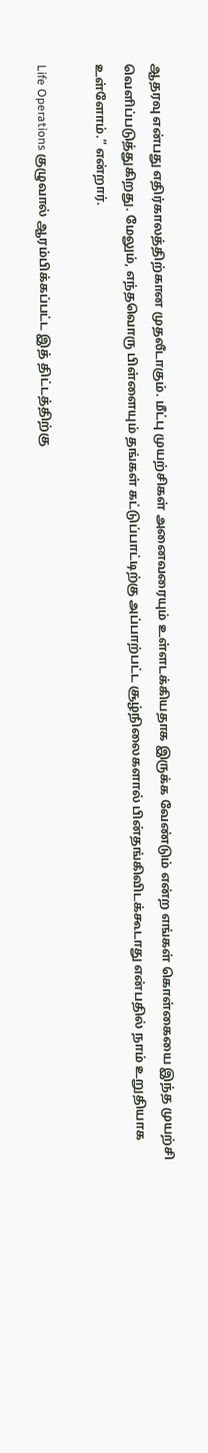ஆதரவு என்பது எதிர்காலத்திற்கான முதலீடாகும். மீட்பு முயற்சிகள் அனைவரையும் உள்ளடக்கியதாக இருக்க வேண்டும் என்ற எங்கள் கொள்கையை இந்த முயற்சி வெளிப்படுத்துகிறது. மேலும், எந்தவொரு பிள்ளையும் தங்கள் கட்டுப்பாட்டிற்கு அப்பாற்பட்ட சூழ்நிலைகளால் பின்தங்கிவிடக்கூடாது என்பதில் நாம் உறுதியாக உள்ளோம்.” என்றார்.

Life Operations குழுவால் ஆரம்பிக்கப்பட்ட இத் திட்டத்திற்கு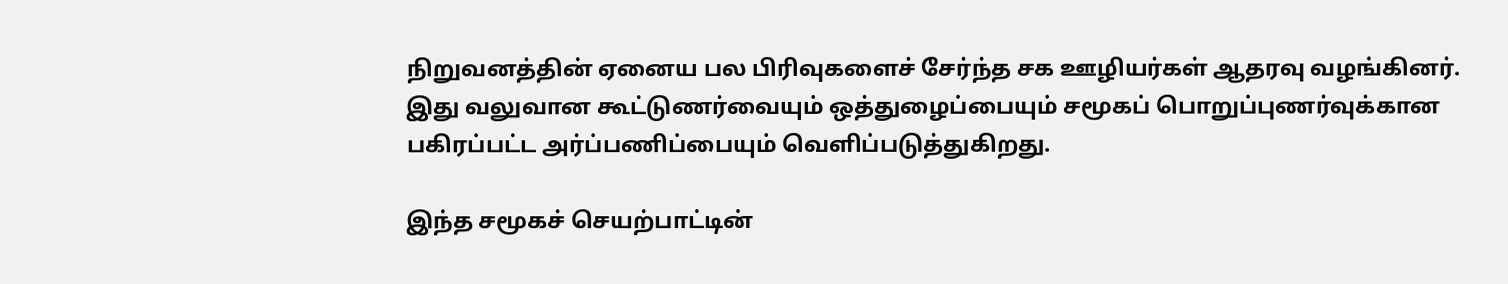நிறுவனத்தின் ஏனைய பல பிரிவுகளைச் சேர்ந்த சக ஊழியர்கள் ஆதரவு வழங்கினர். இது வலுவான கூட்டுணர்வையும் ஒத்துழைப்பையும் சமூகப் பொறுப்புணர்வுக்கான பகிரப்பட்ட அர்ப்பணிப்பையும் வெளிப்படுத்துகிறது.

இந்த சமூகச் செயற்பாட்டின்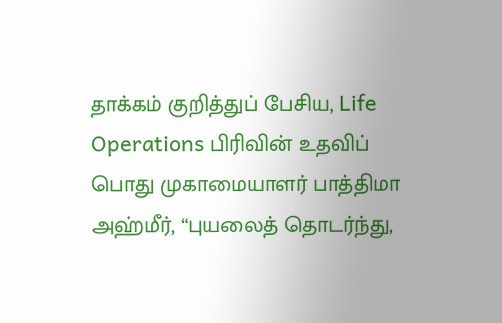தாக்கம் குறித்துப் பேசிய, Life Operations பிரிவின் உதவிப் பொது முகாமையாளர் பாத்திமா அஹ்மீர், “புயலைத் தொடர்ந்து,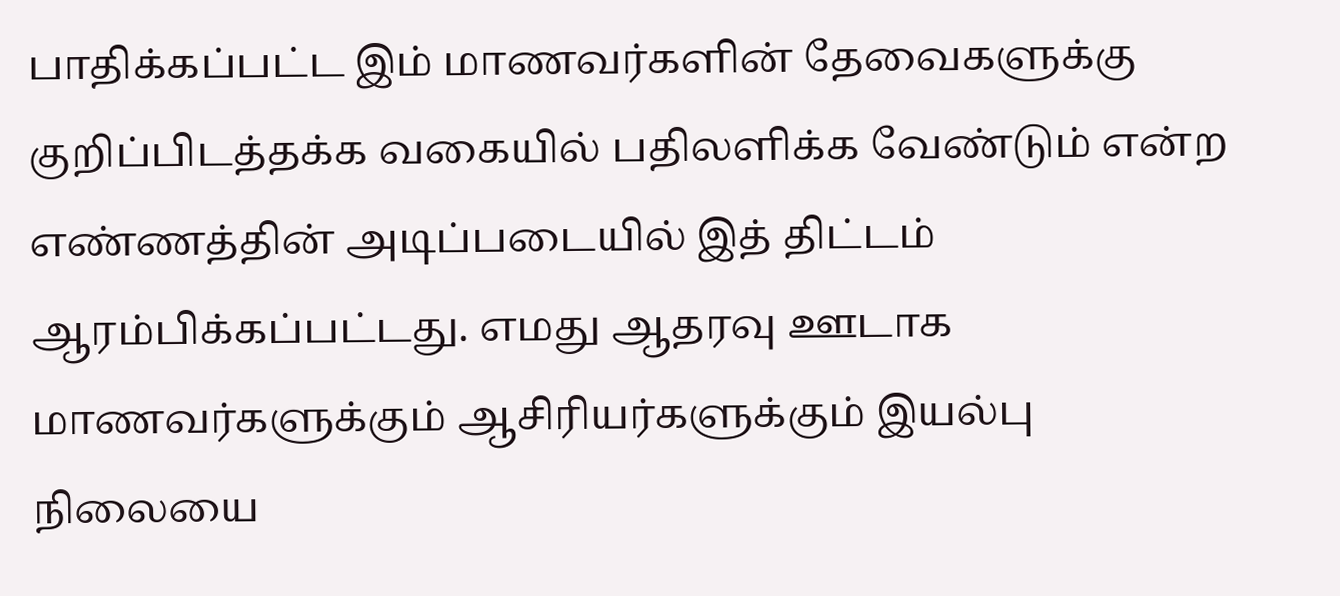பாதிக்கப்பட்ட இம் மாணவர்களின் தேவைகளுக்கு குறிப்பிடத்தக்க வகையில் பதிலளிக்க வேண்டும் என்ற எண்ணத்தின் அடிப்படையில் இத் திட்டம் ஆரம்பிக்கப்பட்டது. எமது ஆதரவு ஊடாக மாணவர்களுக்கும் ஆசிரியர்களுக்கும் இயல்பு நிலையை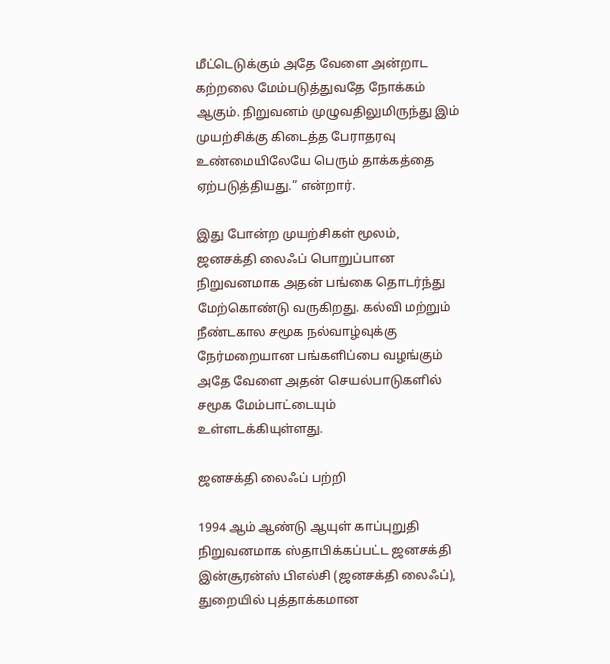மீட்டெடுக்கும் அதே வேளை அன்றாட கற்றலை மேம்படுத்துவதே நோக்கம் ஆகும். நிறுவனம் முழுவதிலுமிருந்து இம் முயற்சிக்கு கிடைத்த பேராதரவு உண்மையிலேயே பெரும் தாக்கத்தை ஏற்படுத்தியது.” என்றார்.

இது போன்ற முயற்சிகள் மூலம், ஜனசக்தி லைஃப் பொறுப்பான நிறுவனமாக அதன் பங்கை தொடர்ந்து மேற்கொண்டு வருகிறது. கல்வி மற்றும் நீண்டகால சமூக நல்வாழ்வுக்கு நேர்மறையான பங்களிப்பை வழங்கும் அதே வேளை அதன் செயல்பாடுகளில் சமூக மேம்பாட்டையும் உள்ளடக்கியுள்ளது.

ஜனசக்தி லைஃப் பற்றி

1994 ஆம் ஆண்டு ஆயுள் காப்புறுதி நிறுவனமாக ஸ்தாபிக்கப்பட்ட ஜனசக்தி இன்சூரன்ஸ் பிஎல்சி (ஜனசக்தி லைஃப்), துறையில் புத்தாக்கமான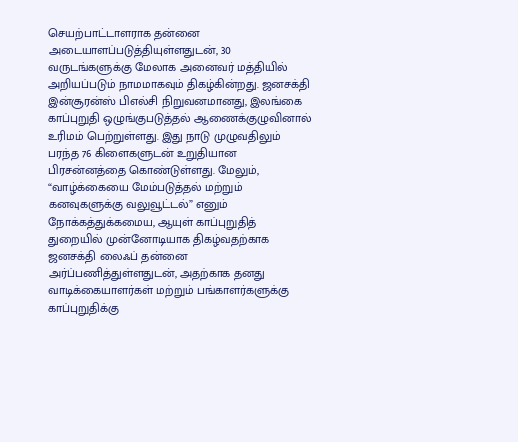செயற்பாட்டாளராக தன்னை அடையாளப்படுத்தியுள்ளதுடன், 30 வருடங்களுக்கு மேலாக அனைவர் மத்தியில் அறியப்படும் நாமமாகவும் திகழ்கின்றது. ஜனசக்தி இன்சூரன்ஸ் பிஎல்சி நிறுவனமானது, இலங்கை காப்புறுதி ஒழுங்குபடுத்தல் ஆணைக்குழுவினால் உரிமம் பெற்றுள்ளது. இது நாடு முழுவதிலும் பரந்த 76 கிளைகளுடன் உறுதியான பிரசன்னத்தை கொண்டுள்ளது. மேலும், “வாழ்க்கையை மேம்படுத்தல் மற்றும் கனவுகளுக்கு வலுவூட்டல்” எனும் நோக்கத்துக்கமைய, ஆயுள் காப்புறுதித் துறையில் முன்னோடியாக திகழ்வதற்காக ஜனசக்தி லைஃப் தன்னை அர்ப்பணித்துள்ளதுடன், அதற்காக தனது வாடிக்கையாளர்கள் மற்றும் பங்காளர்களுக்கு காப்புறுதிக்கு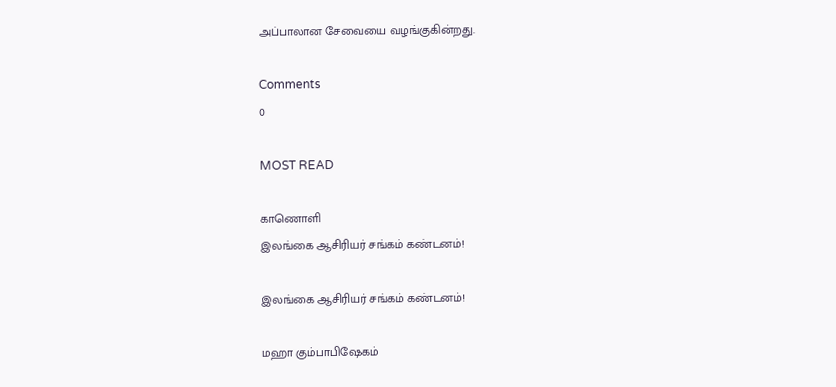அப்பாலான சேவையை வழங்குகின்றது.

Comments
0

MOST READ

காணொளி
இலங்கை ஆசிரியர் சங்கம் கண்டனம்!

இலங்கை ஆசிரியர் சங்கம் கண்டனம்!

மஹா கும்பாபிஷேகம்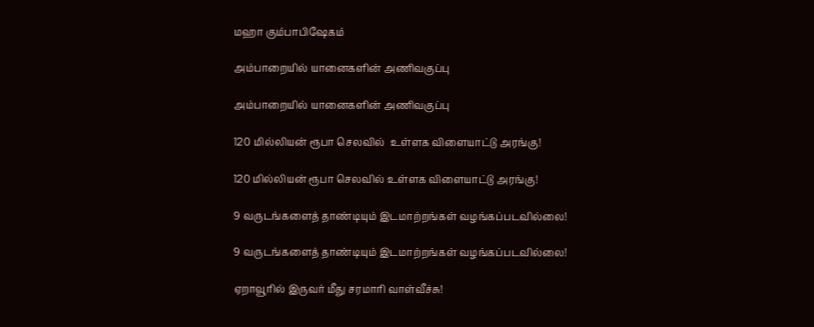மஹா கும்பாபிஷேகம்

அம்பாறையில் யானைகளின் அணிவகுப்பு

அம்பாறையில் யானைகளின் அணிவகுப்பு

120 மில்லியன் ரூபா செலவில்  உள்ளக விளையாட்டு அரங்கு!

120 மில்லியன் ரூபா செலவில் உள்ளக விளையாட்டு அரங்கு!

9 வருடங்களைத் தாண்டியும் இடமாற்றங்கள் வழங்கப்படவில்லை!

9 வருடங்களைத் தாண்டியும் இடமாற்றங்கள் வழங்கப்படவில்லை!

ஏறாவூரில் இருவர் மீது சரமாரி வாள்வீச்சு!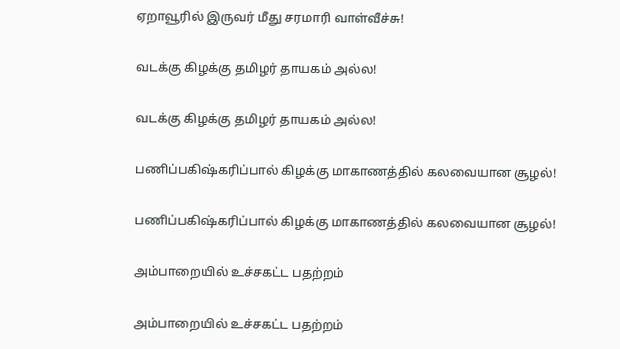ஏறாவூரில் இருவர் மீது சரமாரி வாள்வீச்சு!

வடக்கு கிழக்கு தமிழர் தாயகம் அல்ல!

வடக்கு கிழக்கு தமிழர் தாயகம் அல்ல!

பணிப்பகிஷ்கரிப்பால் கிழக்கு மாகாணத்தில் கலவையான சூழல்!

பணிப்பகிஷ்கரிப்பால் கிழக்கு மாகாணத்தில் கலவையான சூழல்!

அம்பாறையில் உச்சகட்ட பதற்றம்

அம்பாறையில் உச்சகட்ட பதற்றம்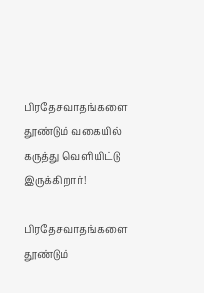பிரதேசவாதங்களை தூண்டும் வகையில் கருத்து வெளியிட்டு இருக்கிறார்!

பிரதேசவாதங்களை தூண்டும்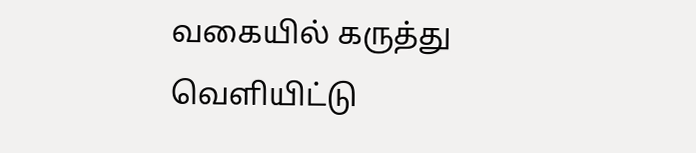வகையில் கருத்து வெளியிட்டு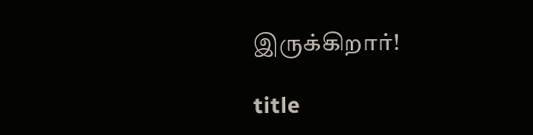இருக்கிறார்!

title